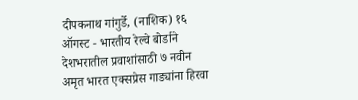दीपकनाथ गांगुर्डे, (नाशिक) १६ ऑगस्ट - भारतीय रेल्वे बोर्डाने देशभरातील प्रवाशांसाठी ७ नवीन अमृत भारत एक्सप्रेस गाड्यांना हिरवा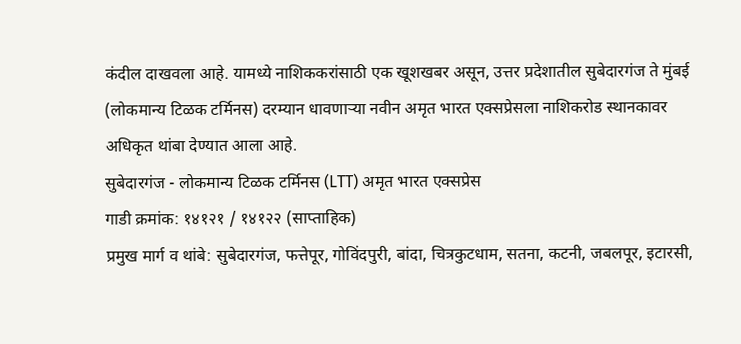कंदील दाखवला आहे. यामध्ये नाशिककरांसाठी एक खूशखबर असून, उत्तर प्रदेशातील सुबेदारगंज ते मुंबई (लोकमान्य टिळक टर्मिनस) दरम्यान धावणाऱ्या नवीन अमृत भारत एक्सप्रेसला नाशिकरोड स्थानकावर अधिकृत थांबा देण्यात आला आहे.
सुबेदारगंज - लोकमान्य टिळक टर्मिनस (LTT) अमृत भारत एक्सप्रेस
गाडी क्रमांक: १४१२१ / १४१२२ (साप्ताहिक)
प्रमुख मार्ग व थांबे: सुबेदारगंज, फत्तेपूर, गोविंदपुरी, बांदा, चित्रकुटधाम, सतना, कटनी, जबलपूर, इटारसी,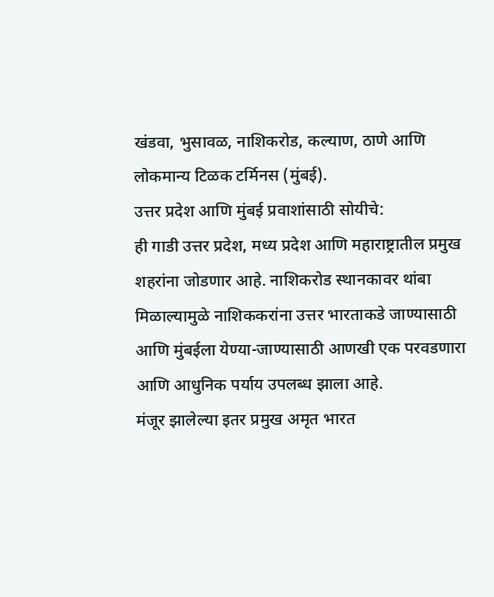खंडवा, भुसावळ, नाशिकरोड, कल्याण, ठाणे आणि लोकमान्य टिळक टर्मिनस (मुंबई).
उत्तर प्रदेश आणि मुंबई प्रवाशांसाठी सोयीचे:
ही गाडी उत्तर प्रदेश, मध्य प्रदेश आणि महाराष्ट्रातील प्रमुख शहरांना जोडणार आहे. नाशिकरोड स्थानकावर थांबा मिळाल्यामुळे नाशिककरांना उत्तर भारताकडे जाण्यासाठी आणि मुंबईला येण्या-जाण्यासाठी आणखी एक परवडणारा आणि आधुनिक पर्याय उपलब्ध झाला आहे.
मंजूर झालेल्या इतर प्रमुख अमृत भारत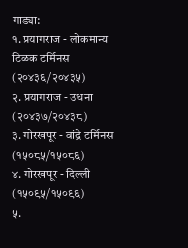गाड्या:
१. प्रयागराज - लोकमान्य टिळक टर्मिनस (२०४३६/२०४३५)
२. प्रयागराज - उधना (२०४३७/२०४३८)
३. गोरखपूर - वांद्रे टर्मिनस (१५०८५/१५०८६)
४. गोरखपूर - दिल्ली (१५०९५/१५०९६)
५.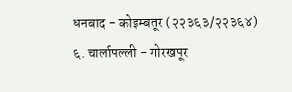धनबाद - कोइम्बतूर (२२३६३/२२३६४)
६. चार्लापल्ली - गोरखपूर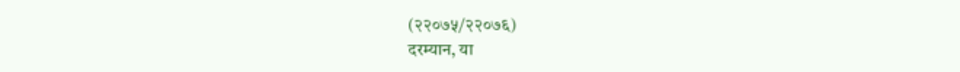(२२०७५/२२०७६)
दरम्यान, या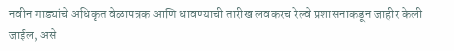नवीन गाड्यांचे अधिकृत वेळापत्रक आणि धावण्याची तारीख लवकरच रेल्वे प्रशासनाकडून जाहीर केली जाईल, असे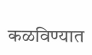कळविण्यात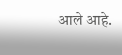आले आहे.